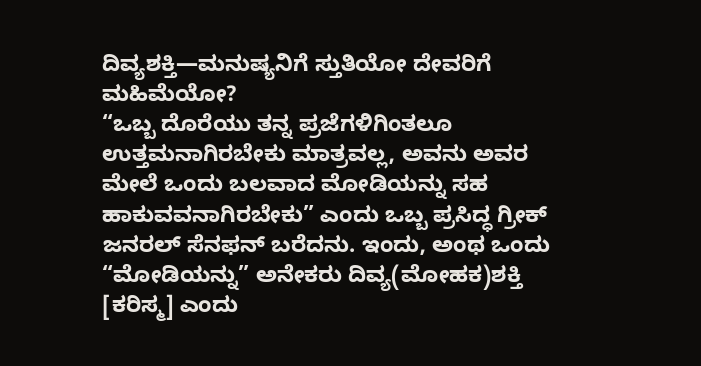ದಿವ್ಯಶಕ್ತಿ—ಮನುಷ್ಯನಿಗೆ ಸ್ತುತಿಯೋ ದೇವರಿಗೆ ಮಹಿಮೆಯೋ?
“ಒಬ್ಬ ದೊರೆಯು ತನ್ನ ಪ್ರಜೆಗಳಿಗಿಂತಲೂ ಉತ್ತಮನಾಗಿರಬೇಕು ಮಾತ್ರವಲ್ಲ, ಅವನು ಅವರ ಮೇಲೆ ಒಂದು ಬಲವಾದ ಮೋಡಿಯನ್ನು ಸಹ ಹಾಕುವವನಾಗಿರಬೇಕು” ಎಂದು ಒಬ್ಬ ಪ್ರಸಿದ್ಧ ಗ್ರೀಕ್ ಜನರಲ್ ಸೆನಫನ್ ಬರೆದನು. ಇಂದು, ಅಂಥ ಒಂದು “ಮೋಡಿಯನ್ನು” ಅನೇಕರು ದಿವ್ಯ(ಮೋಹಕ)ಶಕ್ತಿ [ಕರಿಸ್ಮ] ಎಂದು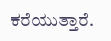ಕರೆಯುತ್ತಾರೆ.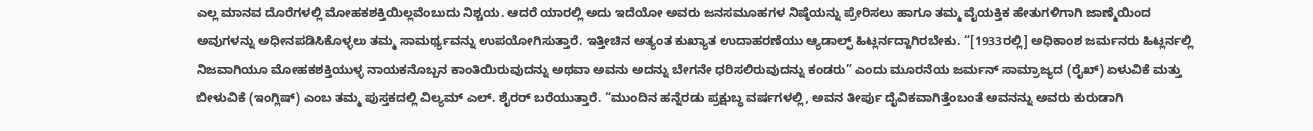ಎಲ್ಲ ಮಾನವ ದೊರೆಗಳಲ್ಲಿ ಮೋಹಕಶಕ್ತಿಯಿಲ್ಲವೆಂಬುದು ನಿಶ್ಚಯ. ಆದರೆ ಯಾರಲ್ಲಿ ಅದು ಇದೆಯೋ ಅವರು ಜನಸಮೂಹಗಳ ನಿಷ್ಠೆಯನ್ನು ಪ್ರೇರಿಸಲು ಹಾಗೂ ತಮ್ಮ ವೈಯಕ್ತಿಕ ಹೇತುಗಳಿಗಾಗಿ ಜಾಣ್ಮೆಯಿಂದ ಅವುಗಳನ್ನು ಅಧೀನಪಡಿಸಿಕೊಳ್ಳಲು ತಮ್ಮ ಸಾಮರ್ಥ್ಯವನ್ನು ಉಪಯೋಗಿಸುತ್ತಾರೆ. ಇತ್ತೀಚಿನ ಅತ್ಯಂತ ಕುಖ್ಯಾತ ಉದಾಹರಣೆಯು ಆ್ಯಡಾಲ್ಫ್ ಹಿಟ್ಲರ್ನದ್ದಾಗಿರಬೇಕು. “[1933ರಲ್ಲಿ] ಅಧಿಕಾಂಶ ಜರ್ಮನರು ಹಿಟ್ಲರ್ನಲ್ಲಿ ನಿಜವಾಗಿಯೂ ಮೋಹಕಶಕ್ತಿಯುಳ್ಳ ನಾಯಕನೊಬ್ಬನ ಕಾಂತಿಯಿರುವುದನ್ನು ಅಥವಾ ಅವನು ಅದನ್ನು ಬೇಗನೇ ಧರಿಸಲಿರುವುದನ್ನು ಕಂಡರು” ಎಂದು ಮೂರನೆಯ ಜರ್ಮನ್ ಸಾಮ್ರಾಜ್ಯದ (ರೈಖ್) ಏಳುವಿಕೆ ಮತ್ತು ಬೀಳುವಿಕೆ (ಇಂಗ್ಲಿಷ್) ಎಂಬ ತಮ್ಮ ಪುಸ್ತಕದಲ್ಲಿ ವಿಲ್ಯಮ್ ಎಲ್. ಶೈರರ್ ಬರೆಯುತ್ತಾರೆ. “ಮುಂದಿನ ಹನ್ನೆರಡು ಪ್ರಕ್ಷುಬ್ಧ ವರ್ಷಗಳಲ್ಲಿ, ಅವನ ತೀರ್ಪು ದೈವಿಕವಾಗಿತ್ತೆಂಬಂತೆ ಅವನನ್ನು ಅವರು ಕುರುಡಾಗಿ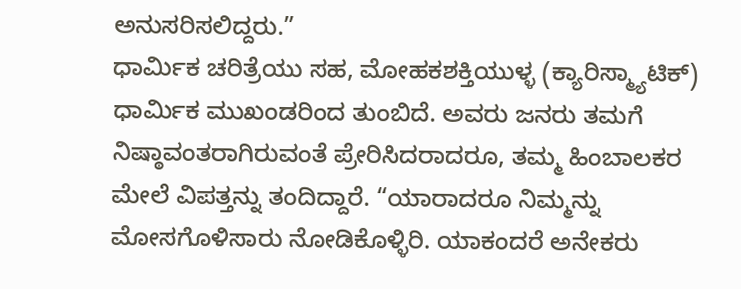ಅನುಸರಿಸಲಿದ್ದರು.”
ಧಾರ್ಮಿಕ ಚರಿತ್ರೆಯು ಸಹ, ಮೋಹಕಶಕ್ತಿಯುಳ್ಳ (ಕ್ಯಾರಿಸ್ಮ್ಯಾಟಿಕ್) ಧಾರ್ಮಿಕ ಮುಖಂಡರಿಂದ ತುಂಬಿದೆ. ಅವರು ಜನರು ತಮಗೆ ನಿಷ್ಠಾವಂತರಾಗಿರುವಂತೆ ಪ್ರೇರಿಸಿದರಾದರೂ, ತಮ್ಮ ಹಿಂಬಾಲಕರ ಮೇಲೆ ವಿಪತ್ತನ್ನು ತಂದಿದ್ದಾರೆ. “ಯಾರಾದರೂ ನಿಮ್ಮನ್ನು ಮೋಸಗೊಳಿಸಾರು ನೋಡಿಕೊಳ್ಳಿರಿ. ಯಾಕಂದರೆ ಅನೇಕರು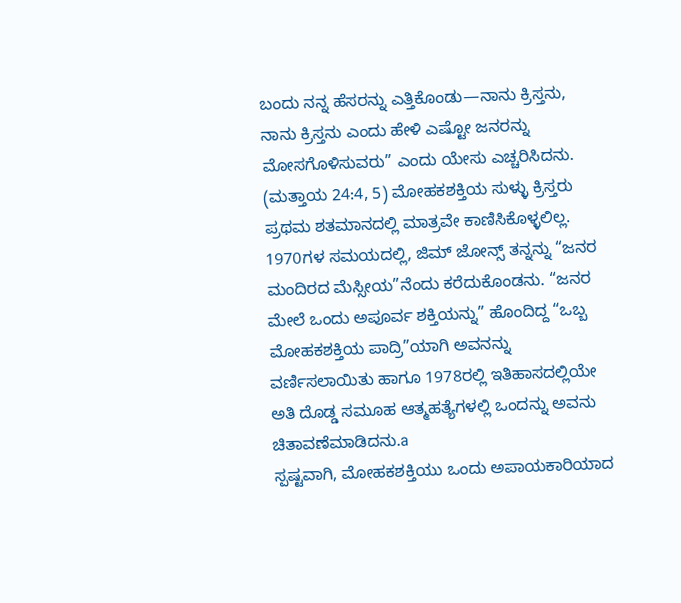ಬಂದು ನನ್ನ ಹೆಸರನ್ನು ಎತ್ತಿಕೊಂಡು—ನಾನು ಕ್ರಿಸ್ತನು, ನಾನು ಕ್ರಿಸ್ತನು ಎಂದು ಹೇಳಿ ಎಷ್ಟೋ ಜನರನ್ನು ಮೋಸಗೊಳಿಸುವರು” ಎಂದು ಯೇಸು ಎಚ್ಚರಿಸಿದನು. (ಮತ್ತಾಯ 24:4, 5) ಮೋಹಕಶಕ್ತಿಯ ಸುಳ್ಳು ಕ್ರಿಸ್ತರು ಪ್ರಥಮ ಶತಮಾನದಲ್ಲಿ ಮಾತ್ರವೇ ಕಾಣಿಸಿಕೊಳ್ಳಲಿಲ್ಲ. 1970ಗಳ ಸಮಯದಲ್ಲಿ, ಜಿಮ್ ಜೋನ್ಸ್ ತನ್ನನ್ನು “ಜನರ ಮಂದಿರದ ಮೆಸ್ಸೀಯ”ನೆಂದು ಕರೆದುಕೊಂಡನು. “ಜನರ ಮೇಲೆ ಒಂದು ಅಪೂರ್ವ ಶಕ್ತಿಯನ್ನು” ಹೊಂದಿದ್ದ “ಒಬ್ಬ ಮೋಹಕಶಕ್ತಿಯ ಪಾದ್ರಿ”ಯಾಗಿ ಅವನನ್ನು ವರ್ಣಿಸಲಾಯಿತು ಹಾಗೂ 1978ರಲ್ಲಿ ಇತಿಹಾಸದಲ್ಲಿಯೇ ಅತಿ ದೊಡ್ಡ ಸಮೂಹ ಆತ್ಮಹತ್ಯೆಗಳಲ್ಲಿ ಒಂದನ್ನು ಅವನು ಚಿತಾವಣೆಮಾಡಿದನು.a
ಸ್ಪಷ್ಟವಾಗಿ, ಮೋಹಕಶಕ್ತಿಯು ಒಂದು ಅಪಾಯಕಾರಿಯಾದ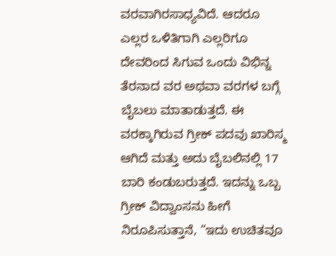ವರವಾಗಿರಸಾಧ್ಯವಿದೆ. ಆದರೂ ಎಲ್ಲರ ಒಳಿತಿಗಾಗಿ ಎಲ್ಲರಿಗೂ ದೇವರಿಂದ ಸಿಗುವ ಒಂದು ವಿಭಿನ್ನ ತೆರನಾದ ವರ ಅಥವಾ ವರಗಳ ಬಗ್ಗೆ ಬೈಬಲು ಮಾತಾಡುತ್ತದೆ. ಈ ವರಕ್ಕಾಗಿರುವ ಗ್ರೀಕ್ ಪದವು ಖಾರಿಸ್ಮ ಆಗಿದೆ ಮತ್ತು ಅದು ಬೈಬಲಿನಲ್ಲಿ 17 ಬಾರಿ ಕಂಡುಬರುತ್ತದೆ. ಇದನ್ನು ಒಬ್ಬ ಗ್ರೀಕ್ ವಿದ್ವಾಂಸನು ಹೀಗೆ ನಿರೂಪಿಸುತ್ತಾನೆ, “ಇದು ಉಚಿತವೂ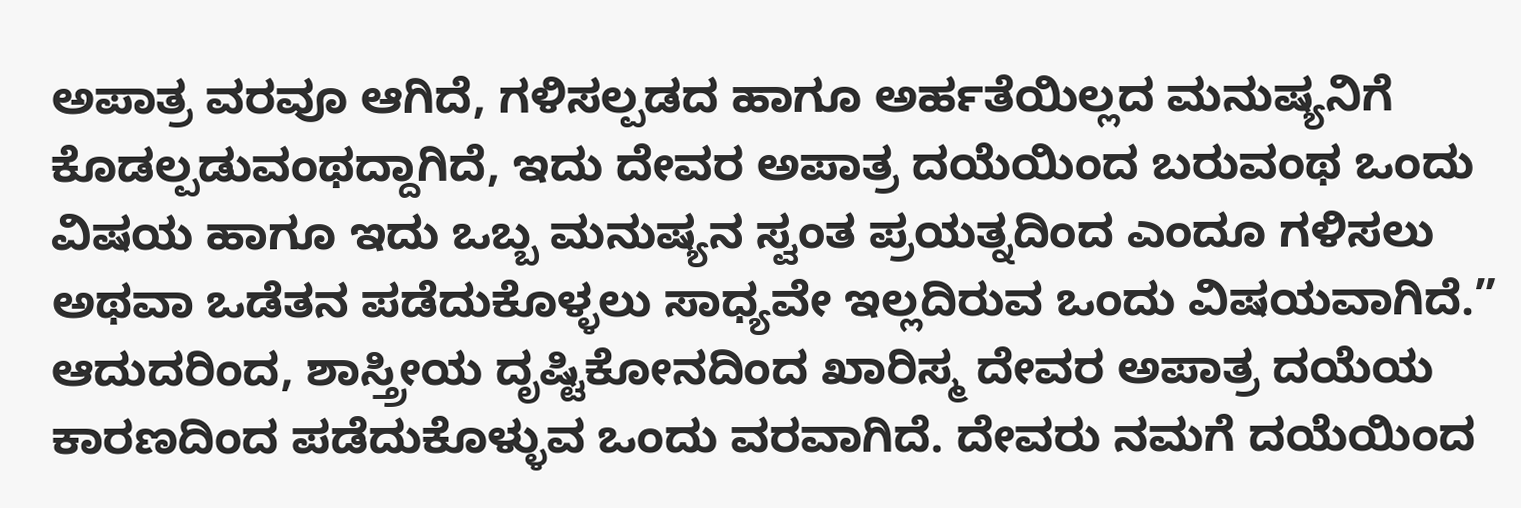ಅಪಾತ್ರ ವರವೂ ಆಗಿದೆ, ಗಳಿಸಲ್ಪಡದ ಹಾಗೂ ಅರ್ಹತೆಯಿಲ್ಲದ ಮನುಷ್ಯನಿಗೆ ಕೊಡಲ್ಪಡುವಂಥದ್ದಾಗಿದೆ, ಇದು ದೇವರ ಅಪಾತ್ರ ದಯೆಯಿಂದ ಬರುವಂಥ ಒಂದು ವಿಷಯ ಹಾಗೂ ಇದು ಒಬ್ಬ ಮನುಷ್ಯನ ಸ್ವಂತ ಪ್ರಯತ್ನದಿಂದ ಎಂದೂ ಗಳಿಸಲು ಅಥವಾ ಒಡೆತನ ಪಡೆದುಕೊಳ್ಳಲು ಸಾಧ್ಯವೇ ಇಲ್ಲದಿರುವ ಒಂದು ವಿಷಯವಾಗಿದೆ.”
ಆದುದರಿಂದ, ಶಾಸ್ತ್ರೀಯ ದೃಷ್ಟಿಕೋನದಿಂದ ಖಾರಿಸ್ಮ ದೇವರ ಅಪಾತ್ರ ದಯೆಯ ಕಾರಣದಿಂದ ಪಡೆದುಕೊಳ್ಳುವ ಒಂದು ವರವಾಗಿದೆ. ದೇವರು ನಮಗೆ ದಯೆಯಿಂದ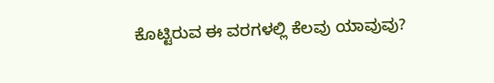ಕೊಟ್ಟಿರುವ ಈ ವರಗಳಲ್ಲಿ ಕೆಲವು ಯಾವುವು?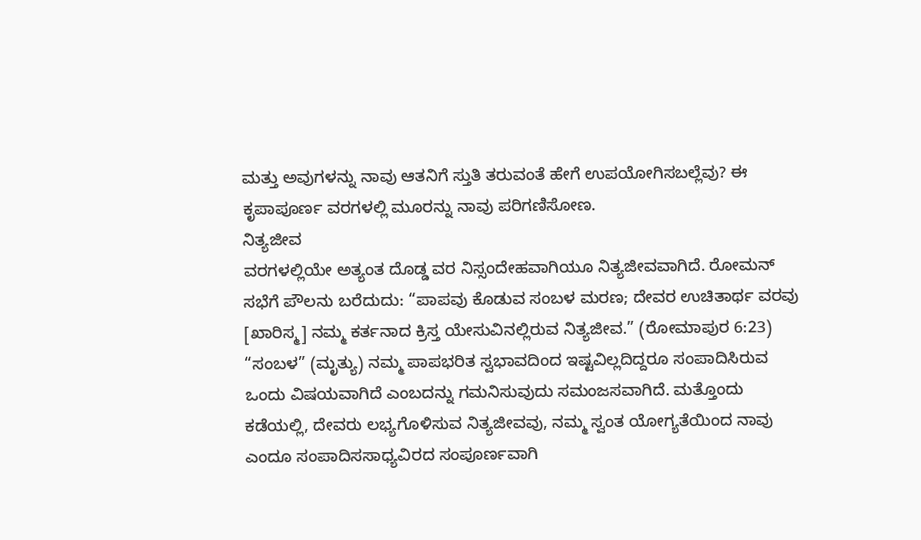ಮತ್ತು ಅವುಗಳನ್ನು ನಾವು ಆತನಿಗೆ ಸ್ತುತಿ ತರುವಂತೆ ಹೇಗೆ ಉಪಯೋಗಿಸಬಲ್ಲೆವು? ಈ ಕೃಪಾಪೂರ್ಣ ವರಗಳಲ್ಲಿ ಮೂರನ್ನು ನಾವು ಪರಿಗಣಿಸೋಣ.
ನಿತ್ಯಜೀವ
ವರಗಳಲ್ಲಿಯೇ ಅತ್ಯಂತ ದೊಡ್ಡ ವರ ನಿಸ್ಸಂದೇಹವಾಗಿಯೂ ನಿತ್ಯಜೀವವಾಗಿದೆ. ರೋಮನ್ ಸಭೆಗೆ ಪೌಲನು ಬರೆದುದು: “ಪಾಪವು ಕೊಡುವ ಸಂಬಳ ಮರಣ; ದೇವರ ಉಚಿತಾರ್ಥ ವರವು [ಖಾರಿಸ್ಮ] ನಮ್ಮ ಕರ್ತನಾದ ಕ್ರಿಸ್ತ ಯೇಸುವಿನಲ್ಲಿರುವ ನಿತ್ಯಜೀವ.” (ರೋಮಾಪುರ 6:23) “ಸಂಬಳ” (ಮೃತ್ಯು) ನಮ್ಮ ಪಾಪಭರಿತ ಸ್ವಭಾವದಿಂದ ಇಷ್ಟವಿಲ್ಲದಿದ್ದರೂ ಸಂಪಾದಿಸಿರುವ ಒಂದು ವಿಷಯವಾಗಿದೆ ಎಂಬದನ್ನು ಗಮನಿಸುವುದು ಸಮಂಜಸವಾಗಿದೆ. ಮತ್ತೊಂದು ಕಡೆಯಲ್ಲಿ, ದೇವರು ಲಭ್ಯಗೊಳಿಸುವ ನಿತ್ಯಜೀವವು, ನಮ್ಮ ಸ್ವಂತ ಯೋಗ್ಯತೆಯಿಂದ ನಾವು ಎಂದೂ ಸಂಪಾದಿಸಸಾಧ್ಯವಿರದ ಸಂಪೂರ್ಣವಾಗಿ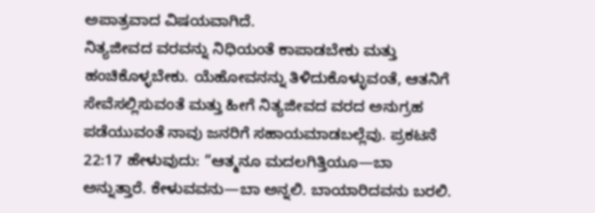ಅಪಾತ್ರವಾದ ವಿಷಯವಾಗಿದೆ.
ನಿತ್ಯಜೀವದ ವರವನ್ನು ನಿಧಿಯಂತೆ ಕಾಪಾಡಬೇಕು ಮತ್ತು ಹಂಚಿಕೊಳ್ಳಬೇಕು. ಯೆಹೋವನನ್ನು ತಿಳಿದುಕೊಳ್ಳುವಂತೆ, ಆತನಿಗೆ ಸೇವೆಸಲ್ಲಿಸುವಂತೆ ಮತ್ತು ಹೀಗೆ ನಿತ್ಯಜೀವದ ವರದ ಅನುಗ್ರಹ ಪಡೆಯುವಂತೆ ನಾವು ಜನರಿಗೆ ಸಹಾಯಮಾಡಬಲ್ಲೆವು. ಪ್ರಕಟನೆ 22:17 ಹೇಳುವುದು: “ಆತ್ಮನೂ ಮದಲಗಿತ್ತಿಯೂ—ಬಾ ಅನ್ನುತ್ತಾರೆ. ಕೇಳುವವನು—ಬಾ ಅನ್ನಲಿ. ಬಾಯಾರಿದವನು ಬರಲಿ.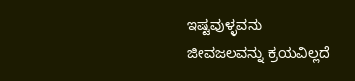ಇಷ್ಟವುಳ್ಳವನು ಜೀವಜಲವನ್ನು ಕ್ರಯವಿಲ್ಲದೆ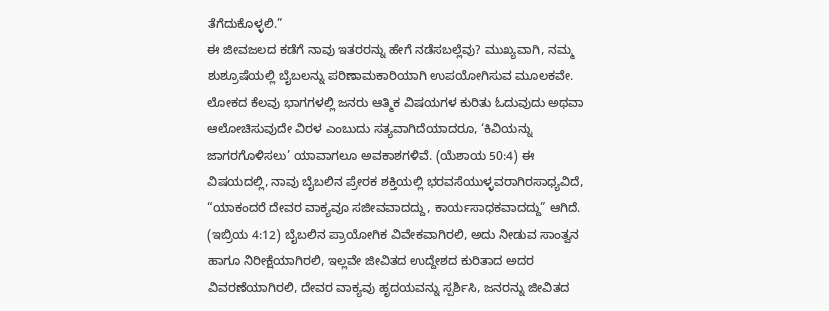ತೆಗೆದುಕೊಳ್ಳಲಿ.”
ಈ ಜೀವಜಲದ ಕಡೆಗೆ ನಾವು ಇತರರನ್ನು ಹೇಗೆ ನಡೆಸಬಲ್ಲೆವು? ಮುಖ್ಯವಾಗಿ, ನಮ್ಮ ಶುಶ್ರೂಷೆಯಲ್ಲಿ ಬೈಬಲನ್ನು ಪರಿಣಾಮಕಾರಿಯಾಗಿ ಉಪಯೋಗಿಸುವ ಮೂಲಕವೇ. ಲೋಕದ ಕೆಲವು ಭಾಗಗಳಲ್ಲಿ ಜನರು ಆತ್ಮಿಕ ವಿಷಯಗಳ ಕುರಿತು ಓದುವುದು ಅಥವಾ ಆಲೋಚಿಸುವುದೇ ವಿರಳ ಎಂಬುದು ಸತ್ಯವಾಗಿದೆಯಾದರೂ, ‘ಕಿವಿಯನ್ನು ಜಾಗರಗೊಳಿಸಲು’ ಯಾವಾಗಲೂ ಅವಕಾಶಗಳಿವೆ. (ಯೆಶಾಯ 50:4) ಈ ವಿಷಯದಲ್ಲಿ, ನಾವು ಬೈಬಲಿನ ಪ್ರೇರಕ ಶಕ್ತಿಯಲ್ಲಿ ಭರವಸೆಯುಳ್ಳವರಾಗಿರಸಾಧ್ಯವಿದೆ, “ಯಾಕಂದರೆ ದೇವರ ವಾಕ್ಯವೂ ಸಜೀವವಾದದ್ದು, ಕಾರ್ಯಸಾಧಕವಾದದ್ದು” ಆಗಿದೆ. (ಇಬ್ರಿಯ 4:12) ಬೈಬಲಿನ ಪ್ರಾಯೋಗಿಕ ವಿವೇಕವಾಗಿರಲಿ, ಅದು ನೀಡುವ ಸಾಂತ್ವನ ಹಾಗೂ ನಿರೀಕ್ಷೆಯಾಗಿರಲಿ, ಇಲ್ಲವೇ ಜೀವಿತದ ಉದ್ದೇಶದ ಕುರಿತಾದ ಅದರ ವಿವರಣೆಯಾಗಿರಲಿ, ದೇವರ ವಾಕ್ಯವು ಹೃದಯವನ್ನು ಸ್ಪರ್ಶಿಸಿ, ಜನರನ್ನು ಜೀವಿತದ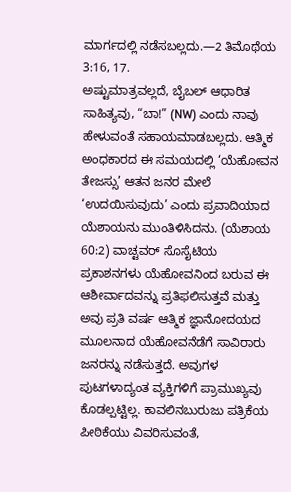ಮಾರ್ಗದಲ್ಲಿ ನಡೆಸಬಲ್ಲದು.—2 ತಿಮೊಥೆಯ 3:16, 17.
ಅಷ್ಟುಮಾತ್ರವಲ್ಲದೆ, ಬೈಬಲ್ ಆಧಾರಿತ ಸಾಹಿತ್ಯವು, “ಬಾ!” (NW) ಎಂದು ನಾವು ಹೇಳುವಂತೆ ಸಹಾಯಮಾಡಬಲ್ಲದು. ಆತ್ಮಿಕ ಅಂಧಕಾರದ ಈ ಸಮಯದಲ್ಲಿ ‘ಯೆಹೋವನ ತೇಜಸ್ಸು’ ಆತನ ಜನರ ಮೇಲೆ ‘ಉದಯಿಸುವುದು’ ಎಂದು ಪ್ರವಾದಿಯಾದ ಯೆಶಾಯನು ಮುಂತಿಳಿಸಿದನು. (ಯೆಶಾಯ 60:2) ವಾಚ್ಟವರ್ ಸೊಸೈಟಿಯ ಪ್ರಕಾಶನಗಳು ಯೆಹೋವನಿಂದ ಬರುವ ಈ ಆಶೀರ್ವಾದವನ್ನು ಪ್ರತಿಫಲಿಸುತ್ತವೆ ಮತ್ತು ಅವು ಪ್ರತಿ ವರ್ಷ ಆತ್ಮಿಕ ಜ್ಞಾನೋದಯದ ಮೂಲನಾದ ಯೆಹೋವನೆಡೆಗೆ ಸಾವಿರಾರು ಜನರನ್ನು ನಡೆಸುತ್ತದೆ. ಅವುಗಳ ಪುಟಗಳಾದ್ಯಂತ ವ್ಯಕ್ತಿಗಳಿಗೆ ಪ್ರಾಮುಖ್ಯವು ಕೊಡಲ್ಪಟ್ಟಿಲ್ಲ. ಕಾವಲಿನಬುರುಜು ಪತ್ರಿಕೆಯ ಪೀಠಿಕೆಯು ವಿವರಿಸುವಂತೆ,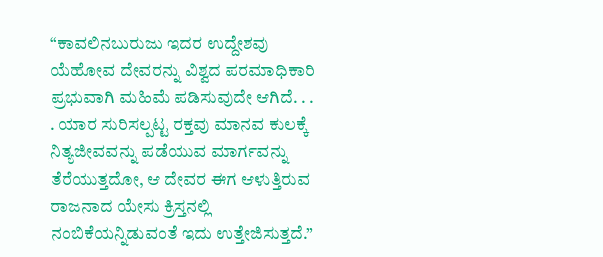“ಕಾವಲಿನಬುರುಜು ಇದರ ಉದ್ದೇಶವು ಯೆಹೋವ ದೇವರನ್ನು ವಿಶ್ವದ ಪರಮಾಧಿಕಾರಿ ಪ್ರಭುವಾಗಿ ಮಹಿಮೆ ಪಡಿಸುವುದೇ ಆಗಿದೆ. . . . ಯಾರ ಸುರಿಸಲ್ಪಟ್ಟ ರಕ್ತವು ಮಾನವ ಕುಲಕ್ಕೆ ನಿತ್ಯಜೀವವನ್ನು ಪಡೆಯುವ ಮಾರ್ಗವನ್ನು ತೆರೆಯುತ್ತದೋ, ಆ ದೇವರ ಈಗ ಆಳುತ್ತಿರುವ ರಾಜನಾದ ಯೇಸು ಕ್ರಿಸ್ತನಲ್ಲಿ ನಂಬಿಕೆಯನ್ನಿಡುವಂತೆ ಇದು ಉತ್ತೇಜಿಸುತ್ತದೆ.”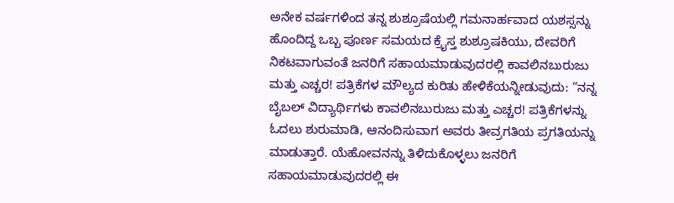ಅನೇಕ ವರ್ಷಗಳಿಂದ ತನ್ನ ಶುಶ್ರೂಷೆಯಲ್ಲಿ ಗಮನಾರ್ಹವಾದ ಯಶಸ್ಸನ್ನು ಹೊಂದಿದ್ದ ಒಬ್ಬ ಪೂರ್ಣ ಸಮಯದ ಕ್ರೈಸ್ತ ಶುಶ್ರೂಷಕಿಯು, ದೇವರಿಗೆ ನಿಕಟವಾಗುವಂತೆ ಜನರಿಗೆ ಸಹಾಯಮಾಡುವುದರಲ್ಲಿ ಕಾವಲಿನಬುರುಜು ಮತ್ತು ಎಚ್ಚರ! ಪತ್ರಿಕೆಗಳ ಮೌಲ್ಯದ ಕುರಿತು ಹೇಳಿಕೆಯನ್ನೀಡುವುದು: “ನನ್ನ ಬೈಬಲ್ ವಿದ್ಯಾರ್ಥಿಗಳು ಕಾವಲಿನಬುರುಜು ಮತ್ತು ಎಚ್ಚರ! ಪತ್ರಿಕೆಗಳನ್ನು ಓದಲು ಶುರುಮಾಡಿ, ಆನಂದಿಸುವಾಗ ಅವರು ತೀವ್ರಗತಿಯ ಪ್ರಗತಿಯನ್ನು ಮಾಡುತ್ತಾರೆ. ಯೆಹೋವನನ್ನು ತಿಳಿದುಕೊಳ್ಳಲು ಜನರಿಗೆ ಸಹಾಯಮಾಡುವುದರಲ್ಲಿ ಈ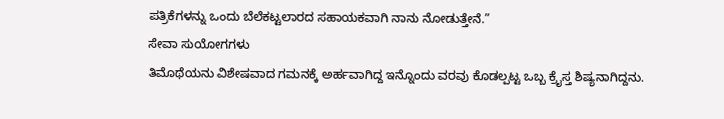ಪತ್ರಿಕೆಗಳನ್ನು ಒಂದು ಬೆಲೆಕಟ್ಟಲಾರದ ಸಹಾಯಕವಾಗಿ ನಾನು ನೋಡುತ್ತೇನೆ.”
ಸೇವಾ ಸುಯೋಗಗಳು
ತಿಮೊಥೆಯನು ವಿಶೇಷವಾದ ಗಮನಕ್ಕೆ ಅರ್ಹವಾಗಿದ್ದ ಇನ್ನೊಂದು ವರವು ಕೊಡಲ್ಪಟ್ಟ ಒಬ್ಬ ಕ್ರೈಸ್ತ ಶಿಷ್ಯನಾಗಿದ್ದನು.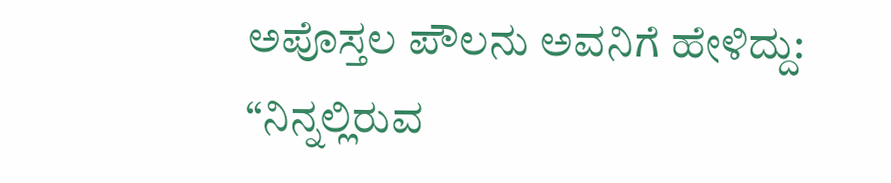ಅಪೊಸ್ತಲ ಪೌಲನು ಅವನಿಗೆ ಹೇಳಿದ್ದು: “ನಿನ್ನಲ್ಲಿರುವ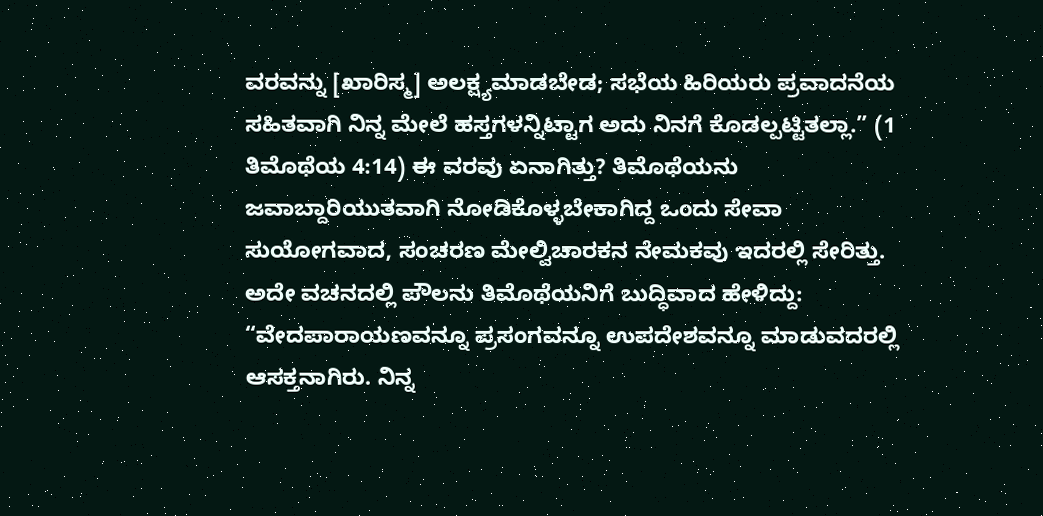ವರವನ್ನು [ಖಾರಿಸ್ಮ] ಅಲಕ್ಷ್ಯಮಾಡಬೇಡ; ಸಭೆಯ ಹಿರಿಯರು ಪ್ರವಾದನೆಯ ಸಹಿತವಾಗಿ ನಿನ್ನ ಮೇಲೆ ಹಸ್ತಗಳನ್ನಿಟ್ಟಾಗ ಅದು ನಿನಗೆ ಕೊಡಲ್ಪಟ್ಟಿತಲ್ಲಾ.” (1 ತಿಮೊಥೆಯ 4:14) ಈ ವರವು ಏನಾಗಿತ್ತು? ತಿಮೊಥೆಯನು ಜವಾಬ್ದಾರಿಯುತವಾಗಿ ನೋಡಿಕೊಳ್ಳಬೇಕಾಗಿದ್ದ ಒಂದು ಸೇವಾ ಸುಯೋಗವಾದ, ಸಂಚರಣ ಮೇಲ್ವಿಚಾರಕನ ನೇಮಕವು ಇದರಲ್ಲಿ ಸೇರಿತ್ತು. ಅದೇ ವಚನದಲ್ಲಿ ಪೌಲನು ತಿಮೊಥೆಯನಿಗೆ ಬುದ್ಧಿವಾದ ಹೇಳಿದ್ದು: “ವೇದಪಾರಾಯಣವನ್ನೂ ಪ್ರಸಂಗವನ್ನೂ ಉಪದೇಶವನ್ನೂ ಮಾಡುವದರಲ್ಲಿ ಆಸಕ್ತನಾಗಿರು. ನಿನ್ನ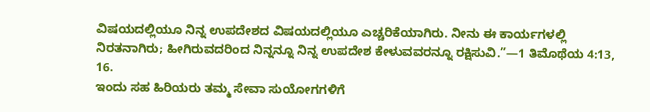ವಿಷಯದಲ್ಲಿಯೂ ನಿನ್ನ ಉಪದೇಶದ ವಿಷಯದಲ್ಲಿಯೂ ಎಚ್ಚರಿಕೆಯಾಗಿರು. ನೀನು ಈ ಕಾರ್ಯಗಳಲ್ಲಿ ನಿರತನಾಗಿರು; ಹೀಗಿರುವದರಿಂದ ನಿನ್ನನ್ನೂ ನಿನ್ನ ಉಪದೇಶ ಕೇಳುವವರನ್ನೂ ರಕ್ಷಿಸುವಿ.”—1 ತಿಮೊಥೆಯ 4:13, 16.
ಇಂದು ಸಹ ಹಿರಿಯರು ತಮ್ಮ ಸೇವಾ ಸುಯೋಗಗಳಿಗೆ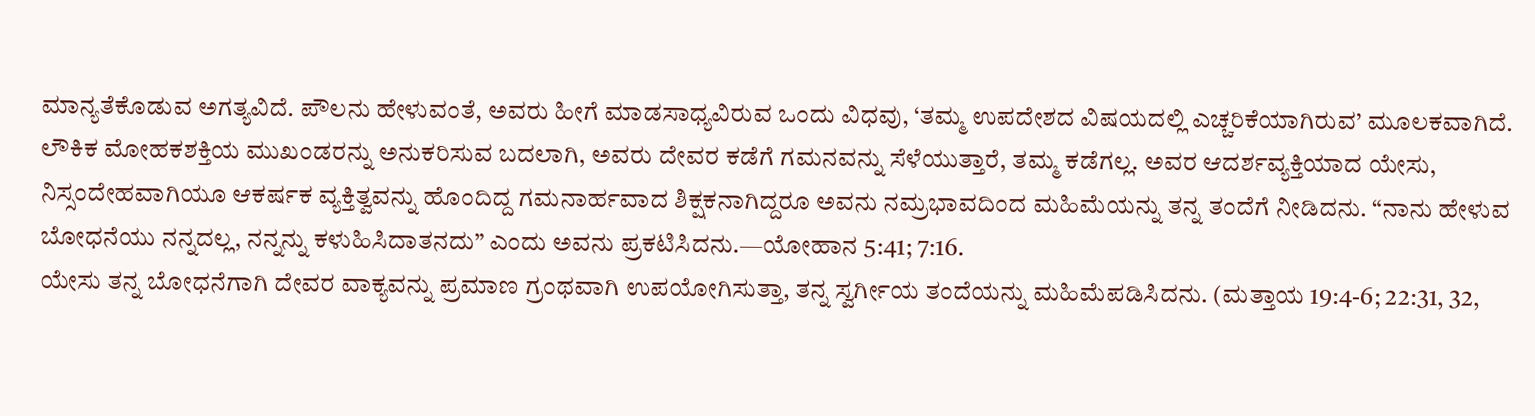ಮಾನ್ಯತೆಕೊಡುವ ಅಗತ್ಯವಿದೆ. ಪೌಲನು ಹೇಳುವಂತೆ, ಅವರು ಹೀಗೆ ಮಾಡಸಾಧ್ಯವಿರುವ ಒಂದು ವಿಧವು, ‘ತಮ್ಮ ಉಪದೇಶದ ವಿಷಯದಲ್ಲಿ ಎಚ್ಚರಿಕೆಯಾಗಿರುವ’ ಮೂಲಕವಾಗಿದೆ. ಲೌಕಿಕ ಮೋಹಕಶಕ್ತಿಯ ಮುಖಂಡರನ್ನು ಅನುಕರಿಸುವ ಬದಲಾಗಿ, ಅವರು ದೇವರ ಕಡೆಗೆ ಗಮನವನ್ನು ಸೆಳೆಯುತ್ತಾರೆ, ತಮ್ಮ ಕಡೆಗಲ್ಲ. ಅವರ ಆದರ್ಶವ್ಯಕ್ತಿಯಾದ ಯೇಸು, ನಿಸ್ಸಂದೇಹವಾಗಿಯೂ ಆಕರ್ಷಕ ವ್ಯಕ್ತಿತ್ವವನ್ನು ಹೊಂದಿದ್ದ ಗಮನಾರ್ಹವಾದ ಶಿಕ್ಷಕನಾಗಿದ್ದರೂ ಅವನು ನಮ್ರಭಾವದಿಂದ ಮಹಿಮೆಯನ್ನು ತನ್ನ ತಂದೆಗೆ ನೀಡಿದನು. “ನಾನು ಹೇಳುವ ಬೋಧನೆಯು ನನ್ನದಲ್ಲ, ನನ್ನನ್ನು ಕಳುಹಿಸಿದಾತನದು” ಎಂದು ಅವನು ಪ್ರಕಟಿಸಿದನು.—ಯೋಹಾನ 5:41; 7:16.
ಯೇಸು ತನ್ನ ಬೋಧನೆಗಾಗಿ ದೇವರ ವಾಕ್ಯವನ್ನು ಪ್ರಮಾಣ ಗ್ರಂಥವಾಗಿ ಉಪಯೋಗಿಸುತ್ತಾ, ತನ್ನ ಸ್ವರ್ಗೀಯ ತಂದೆಯನ್ನು ಮಹಿಮೆಪಡಿಸಿದನು. (ಮತ್ತಾಯ 19:4-6; 22:31, 32,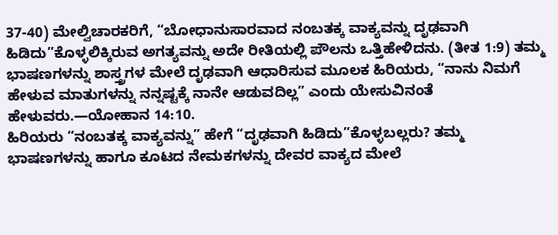37-40) ಮೇಲ್ವಿಚಾರಕರಿಗೆ, “ಬೋಧಾನುಸಾರವಾದ ನಂಬತಕ್ಕ ವಾಕ್ಯವನ್ನು ದೃಢವಾಗಿ ಹಿಡಿದು”ಕೊಳ್ಳಲಿಕ್ಕಿರುವ ಅಗತ್ಯವನ್ನು ಅದೇ ರೀತಿಯಲ್ಲಿ ಪೌಲನು ಒತ್ತಿಹೇಳಿದನು. (ತೀತ 1:9) ತಮ್ಮ ಭಾಷಣಗಳನ್ನು ಶಾಸ್ತ್ರಗಳ ಮೇಲೆ ದೃಢವಾಗಿ ಆಧಾರಿಸುವ ಮೂಲಕ ಹಿರಿಯರು, “ನಾನು ನಿಮಗೆ ಹೇಳುವ ಮಾತುಗಳನ್ನು ನನ್ನಷ್ಟಕ್ಕೆ ನಾನೇ ಆಡುವದಿಲ್ಲ” ಎಂದು ಯೇಸುವಿನಂತೆ ಹೇಳುವರು.—ಯೋಹಾನ 14:10.
ಹಿರಿಯರು “ನಂಬತಕ್ಕ ವಾಕ್ಯವನ್ನು” ಹೇಗೆ “ದೃಢವಾಗಿ ಹಿಡಿದು”ಕೊಳ್ಳಬಲ್ಲರು? ತಮ್ಮ ಭಾಷಣಗಳನ್ನು ಹಾಗೂ ಕೂಟದ ನೇಮಕಗಳನ್ನು ದೇವರ ವಾಕ್ಯದ ಮೇಲೆ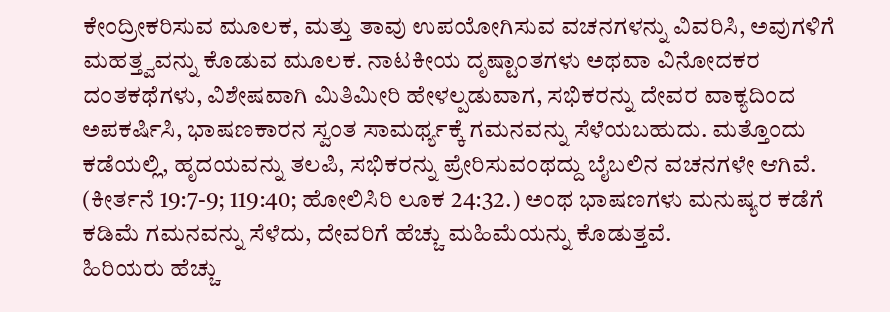ಕೇಂದ್ರೀಕರಿಸುವ ಮೂಲಕ, ಮತ್ತು ತಾವು ಉಪಯೋಗಿಸುವ ವಚನಗಳನ್ನು ವಿವರಿಸಿ, ಅವುಗಳಿಗೆ ಮಹತ್ತ್ವವನ್ನು ಕೊಡುವ ಮೂಲಕ. ನಾಟಕೀಯ ದೃಷ್ಟಾಂತಗಳು ಅಥವಾ ವಿನೋದಕರ ದಂತಕಥೆಗಳು, ವಿಶೇಷವಾಗಿ ಮಿತಿಮೀರಿ ಹೇಳಲ್ಪಡುವಾಗ, ಸಭಿಕರನ್ನು ದೇವರ ವಾಕ್ಯದಿಂದ ಅಪಕರ್ಷಿಸಿ, ಭಾಷಣಕಾರನ ಸ್ವಂತ ಸಾಮರ್ಥ್ಯಕ್ಕೆ ಗಮನವನ್ನು ಸೆಳೆಯಬಹುದು. ಮತ್ತೊಂದು ಕಡೆಯಲ್ಲಿ, ಹೃದಯವನ್ನು ತಲಪಿ, ಸಭಿಕರನ್ನು ಪ್ರೇರಿಸುವಂಥದ್ದು ಬೈಬಲಿನ ವಚನಗಳೇ ಆಗಿವೆ. (ಕೀರ್ತನೆ 19:7-9; 119:40; ಹೋಲಿಸಿರಿ ಲೂಕ 24:32.) ಅಂಥ ಭಾಷಣಗಳು ಮನುಷ್ಯರ ಕಡೆಗೆ ಕಡಿಮೆ ಗಮನವನ್ನು ಸೆಳೆದು, ದೇವರಿಗೆ ಹೆಚ್ಚು ಮಹಿಮೆಯನ್ನು ಕೊಡುತ್ತವೆ.
ಹಿರಿಯರು ಹೆಚ್ಚು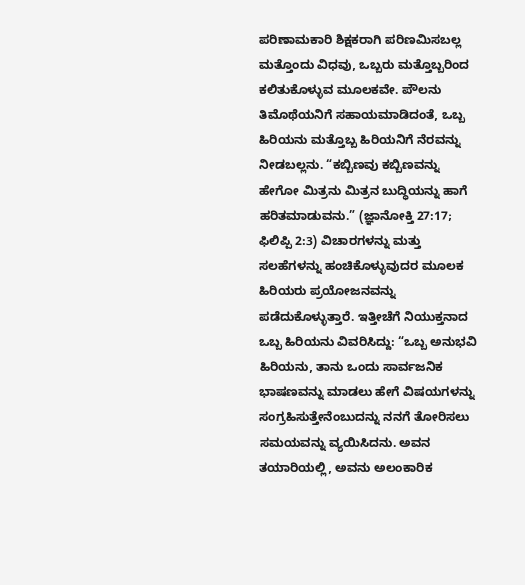ಪರಿಣಾಮಕಾರಿ ಶಿಕ್ಷಕರಾಗಿ ಪರಿಣಮಿಸಬಲ್ಲ ಮತ್ತೊಂದು ವಿಧವು, ಒಬ್ಬರು ಮತ್ತೊಬ್ಬರಿಂದ ಕಲಿತುಕೊಳ್ಳುವ ಮೂಲಕವೇ. ಪೌಲನು ತಿಮೊಥೆಯನಿಗೆ ಸಹಾಯಮಾಡಿದಂತೆ, ಒಬ್ಬ ಹಿರಿಯನು ಮತ್ತೊಬ್ಬ ಹಿರಿಯನಿಗೆ ನೆರವನ್ನು ನೀಡಬಲ್ಲನು. “ಕಬ್ಬಿಣವು ಕಬ್ಬಿಣವನ್ನು ಹೇಗೋ ಮಿತ್ರನು ಮಿತ್ರನ ಬುದ್ಧಿಯನ್ನು ಹಾಗೆ ಹರಿತಮಾಡುವನು.” (ಜ್ಞಾನೋಕ್ತಿ 27:17; ಫಿಲಿಪ್ಪಿ 2:3) ವಿಚಾರಗಳನ್ನು ಮತ್ತು ಸಲಹೆಗಳನ್ನು ಹಂಚಿಕೊಳ್ಳುವುದರ ಮೂಲಕ ಹಿರಿಯರು ಪ್ರಯೋಜನವನ್ನು ಪಡೆದುಕೊಳ್ಳುತ್ತಾರೆ. ಇತ್ತೀಚೆಗೆ ನಿಯುಕ್ತನಾದ ಒಬ್ಬ ಹಿರಿಯನು ವಿವರಿಸಿದ್ದು: “ಒಬ್ಬ ಅನುಭವಿ ಹಿರಿಯನು, ತಾನು ಒಂದು ಸಾರ್ವಜನಿಕ ಭಾಷಣವನ್ನು ಮಾಡಲು ಹೇಗೆ ವಿಷಯಗಳನ್ನು ಸಂಗ್ರಹಿಸುತ್ತೇನೆಂಬುದನ್ನು ನನಗೆ ತೋರಿಸಲು ಸಮಯವನ್ನು ವ್ಯಯಿಸಿದನು. ಅವನ ತಯಾರಿಯಲ್ಲಿ, ಅವನು ಅಲಂಕಾರಿಕ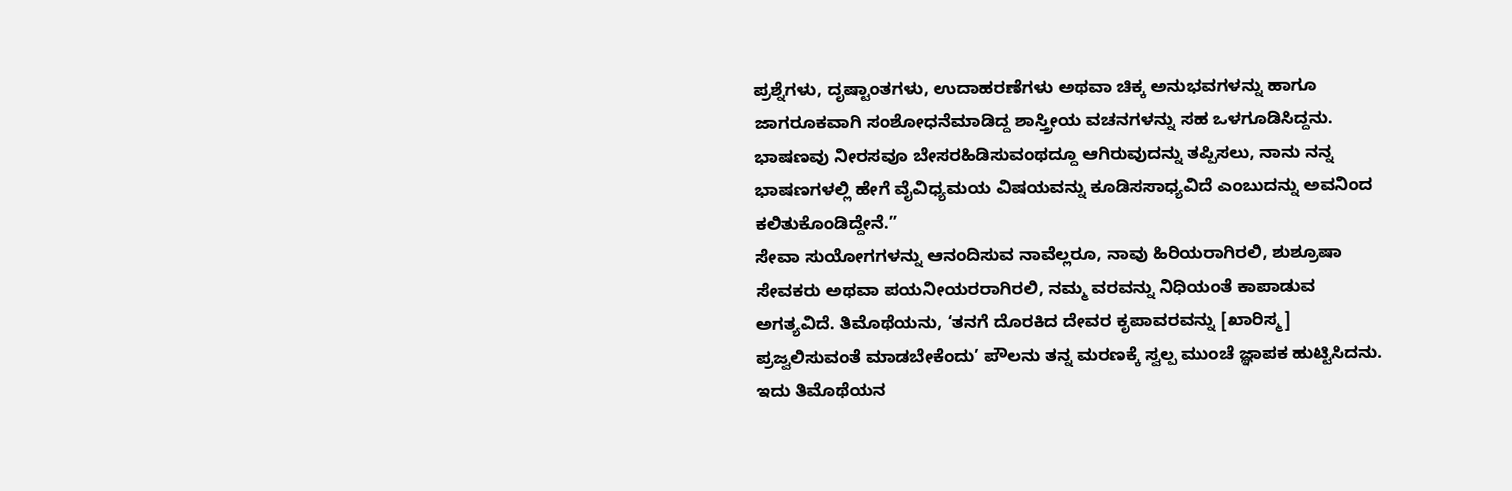ಪ್ರಶ್ನೆಗಳು, ದೃಷ್ಟಾಂತಗಳು, ಉದಾಹರಣೆಗಳು ಅಥವಾ ಚಿಕ್ಕ ಅನುಭವಗಳನ್ನು ಹಾಗೂ ಜಾಗರೂಕವಾಗಿ ಸಂಶೋಧನೆಮಾಡಿದ್ದ ಶಾಸ್ತ್ರೀಯ ವಚನಗಳನ್ನು ಸಹ ಒಳಗೂಡಿಸಿದ್ದನು. ಭಾಷಣವು ನೀರಸವೂ ಬೇಸರಹಿಡಿಸುವಂಥದ್ದೂ ಆಗಿರುವುದನ್ನು ತಪ್ಪಿಸಲು, ನಾನು ನನ್ನ ಭಾಷಣಗಳಲ್ಲಿ ಹೇಗೆ ವೈವಿಧ್ಯಮಯ ವಿಷಯವನ್ನು ಕೂಡಿಸಸಾಧ್ಯವಿದೆ ಎಂಬುದನ್ನು ಅವನಿಂದ ಕಲಿತುಕೊಂಡಿದ್ದೇನೆ.”
ಸೇವಾ ಸುಯೋಗಗಳನ್ನು ಆನಂದಿಸುವ ನಾವೆಲ್ಲರೂ, ನಾವು ಹಿರಿಯರಾಗಿರಲಿ, ಶುಶ್ರೂಷಾ ಸೇವಕರು ಅಥವಾ ಪಯನೀಯರರಾಗಿರಲಿ, ನಮ್ಮ ವರವನ್ನು ನಿಧಿಯಂತೆ ಕಾಪಾಡುವ ಅಗತ್ಯವಿದೆ. ತಿಮೊಥೆಯನು, ‘ತನಗೆ ದೊರಕಿದ ದೇವರ ಕೃಪಾವರವನ್ನು [ಖಾರಿಸ್ಮ] ಪ್ರಜ್ವಲಿಸುವಂತೆ ಮಾಡಬೇಕೆಂದು’ ಪೌಲನು ತನ್ನ ಮರಣಕ್ಕೆ ಸ್ವಲ್ಪ ಮುಂಚೆ ಜ್ಞಾಪಕ ಹುಟ್ಟಿಸಿದನು. ಇದು ತಿಮೊಥೆಯನ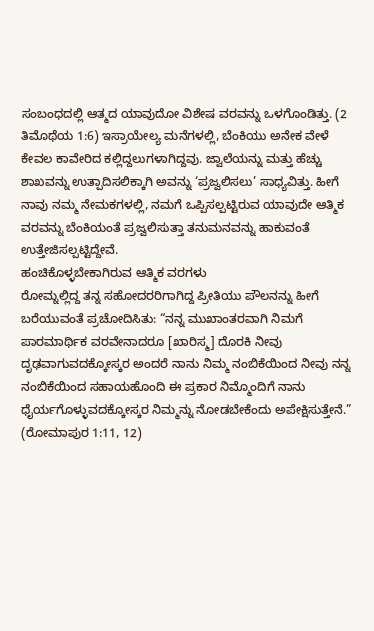ಸಂಬಂಧದಲ್ಲಿ ಆತ್ಮದ ಯಾವುದೋ ವಿಶೇಷ ವರವನ್ನು ಒಳಗೊಂಡಿತ್ತು. (2 ತಿಮೊಥೆಯ 1:6) ಇಸ್ರಾಯೇಲ್ಯ ಮನೆಗಳಲ್ಲಿ, ಬೆಂಕಿಯು ಅನೇಕ ವೇಳೆ ಕೇವಲ ಕಾವೇರಿದ ಕಲ್ಲಿದ್ದಲುಗಳಾಗಿದ್ದವು. ಜ್ವಾಲೆಯನ್ನು ಮತ್ತು ಹೆಚ್ಚು ಶಾಖವನ್ನು ಉತ್ಪಾದಿಸಲಿಕ್ಕಾಗಿ ಅವನ್ನು ‘ಪ್ರಜ್ವಲಿಸಲು’ ಸಾಧ್ಯವಿತ್ತು. ಹೀಗೆ ನಾವು ನಮ್ಮ ನೇಮಕಗಳಲ್ಲಿ, ನಮಗೆ ಒಪ್ಪಿಸಲ್ಪಟ್ಟಿರುವ ಯಾವುದೇ ಆತ್ಮಿಕ ವರವನ್ನು ಬೆಂಕಿಯಂತೆ ಪ್ರಜ್ವಲಿಸುತ್ತಾ ತನುಮನವನ್ನು ಹಾಕುವಂತೆ ಉತ್ತೇಜಿಸಲ್ಪಟ್ಟಿದ್ದೇವೆ.
ಹಂಚಿಕೊಳ್ಳಬೇಕಾಗಿರುವ ಆತ್ಮಿಕ ವರಗಳು
ರೋಮ್ನಲ್ಲಿದ್ದ ತನ್ನ ಸಹೋದರರಿಗಾಗಿದ್ದ ಪ್ರೀತಿಯು ಪೌಲನನ್ನು ಹೀಗೆ ಬರೆಯುವಂತೆ ಪ್ರಚೋದಿಸಿತು: “ನನ್ನ ಮುಖಾಂತರವಾಗಿ ನಿಮಗೆ ಪಾರಮಾರ್ಥಿಕ ವರವೇನಾದರೂ [ಖಾರಿಸ್ಮ] ದೊರಕಿ ನೀವು ದೃಢವಾಗುವದಕ್ಕೋಸ್ಕರ ಅಂದರೆ ನಾನು ನಿಮ್ಮ ನಂಬಿಕೆಯಿಂದ ನೀವು ನನ್ನ ನಂಬಿಕೆಯಿಂದ ಸಹಾಯಹೊಂದಿ ಈ ಪ್ರಕಾರ ನಿಮ್ಮೊಂದಿಗೆ ನಾನು ಧೈರ್ಯಗೊಳ್ಳುವದಕ್ಕೋಸ್ಕರ ನಿಮ್ಮನ್ನು ನೋಡಬೇಕೆಂದು ಅಪೇಕ್ಷಿಸುತ್ತೇನೆ.” (ರೋಮಾಪುರ 1:11, 12)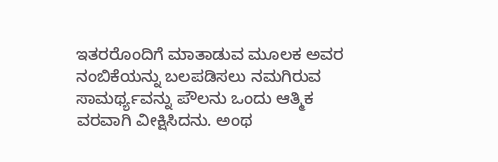ಇತರರೊಂದಿಗೆ ಮಾತಾಡುವ ಮೂಲಕ ಅವರ ನಂಬಿಕೆಯನ್ನು ಬಲಪಡಿಸಲು ನಮಗಿರುವ ಸಾಮರ್ಥ್ಯವನ್ನು ಪೌಲನು ಒಂದು ಆತ್ಮಿಕ ವರವಾಗಿ ವೀಕ್ಷಿಸಿದನು. ಅಂಥ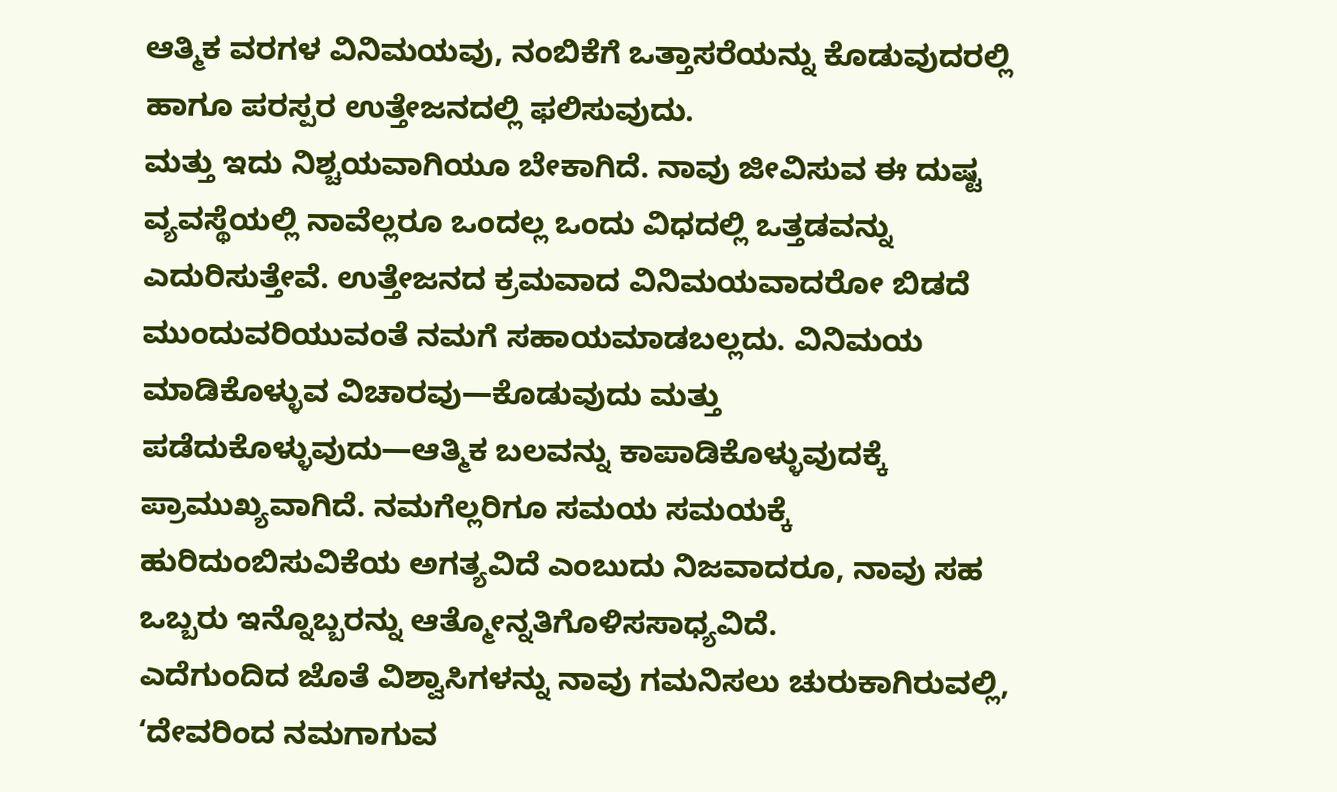ಆತ್ಮಿಕ ವರಗಳ ವಿನಿಮಯವು, ನಂಬಿಕೆಗೆ ಒತ್ತಾಸರೆಯನ್ನು ಕೊಡುವುದರಲ್ಲಿ ಹಾಗೂ ಪರಸ್ಪರ ಉತ್ತೇಜನದಲ್ಲಿ ಫಲಿಸುವುದು.
ಮತ್ತು ಇದು ನಿಶ್ಚಯವಾಗಿಯೂ ಬೇಕಾಗಿದೆ. ನಾವು ಜೀವಿಸುವ ಈ ದುಷ್ಟ ವ್ಯವಸ್ಥೆಯಲ್ಲಿ ನಾವೆಲ್ಲರೂ ಒಂದಲ್ಲ ಒಂದು ವಿಧದಲ್ಲಿ ಒತ್ತಡವನ್ನು ಎದುರಿಸುತ್ತೇವೆ. ಉತ್ತೇಜನದ ಕ್ರಮವಾದ ವಿನಿಮಯವಾದರೋ ಬಿಡದೆ ಮುಂದುವರಿಯುವಂತೆ ನಮಗೆ ಸಹಾಯಮಾಡಬಲ್ಲದು. ವಿನಿಮಯ ಮಾಡಿಕೊಳ್ಳುವ ವಿಚಾರವು—ಕೊಡುವುದು ಮತ್ತು ಪಡೆದುಕೊಳ್ಳುವುದು—ಆತ್ಮಿಕ ಬಲವನ್ನು ಕಾಪಾಡಿಕೊಳ್ಳುವುದಕ್ಕೆ ಪ್ರಾಮುಖ್ಯವಾಗಿದೆ. ನಮಗೆಲ್ಲರಿಗೂ ಸಮಯ ಸಮಯಕ್ಕೆ ಹುರಿದುಂಬಿಸುವಿಕೆಯ ಅಗತ್ಯವಿದೆ ಎಂಬುದು ನಿಜವಾದರೂ, ನಾವು ಸಹ ಒಬ್ಬರು ಇನ್ನೊಬ್ಬರನ್ನು ಆತ್ಮೋನ್ನತಿಗೊಳಿಸಸಾಧ್ಯವಿದೆ.
ಎದೆಗುಂದಿದ ಜೊತೆ ವಿಶ್ವಾಸಿಗಳನ್ನು ನಾವು ಗಮನಿಸಲು ಚುರುಕಾಗಿರುವಲ್ಲಿ, ‘ದೇವರಿಂದ ನಮಗಾಗುವ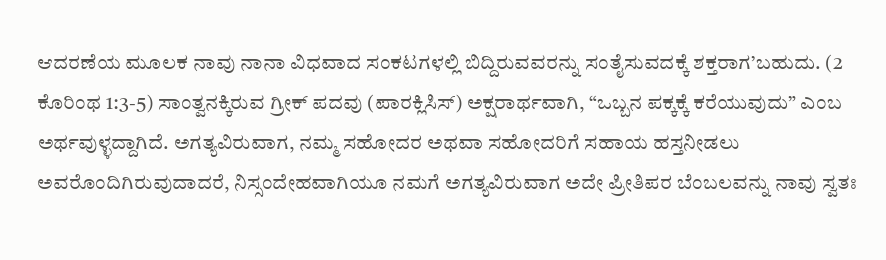ಆದರಣೆಯ ಮೂಲಕ ನಾವು ನಾನಾ ವಿಧವಾದ ಸಂಕಟಗಳಲ್ಲಿ ಬಿದ್ದಿರುವವರನ್ನು ಸಂತೈಸುವದಕ್ಕೆ ಶಕ್ತರಾಗ’ಬಹುದು. (2 ಕೊರಿಂಥ 1:3-5) ಸಾಂತ್ವನಕ್ಕಿರುವ ಗ್ರೀಕ್ ಪದವು (ಪಾರಕ್ಲಿಸಿಸ್) ಅಕ್ಷರಾರ್ಥವಾಗಿ, “ಒಬ್ಬನ ಪಕ್ಕಕ್ಕೆ ಕರೆಯುವುದು” ಎಂಬ ಅರ್ಥವುಳ್ಳದ್ದಾಗಿದೆ. ಅಗತ್ಯವಿರುವಾಗ, ನಮ್ಮ ಸಹೋದರ ಅಥವಾ ಸಹೋದರಿಗೆ ಸಹಾಯ ಹಸ್ತನೀಡಲು ಅವರೊಂದಿಗಿರುವುದಾದರೆ, ನಿಸ್ಸಂದೇಹವಾಗಿಯೂ ನಮಗೆ ಅಗತ್ಯವಿರುವಾಗ ಅದೇ ಪ್ರೀತಿಪರ ಬೆಂಬಲವನ್ನು ನಾವು ಸ್ವತಃ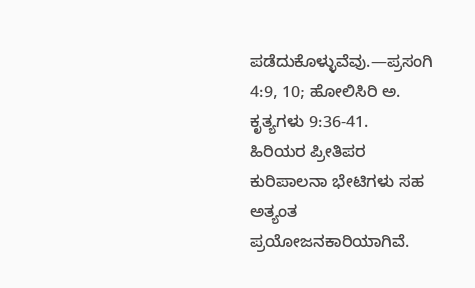ಪಡೆದುಕೊಳ್ಳುವೆವು.—ಪ್ರಸಂಗಿ 4:9, 10; ಹೋಲಿಸಿರಿ ಅ. ಕೃತ್ಯಗಳು 9:36-41.
ಹಿರಿಯರ ಪ್ರೀತಿಪರ ಕುರಿಪಾಲನಾ ಭೇಟಿಗಳು ಸಹ ಅತ್ಯಂತ ಪ್ರಯೋಜನಕಾರಿಯಾಗಿವೆ.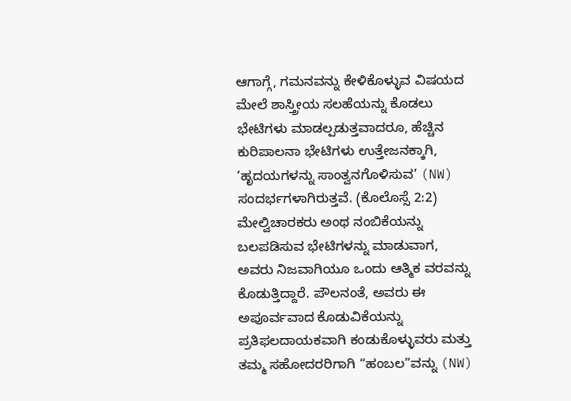ಆಗಾಗ್ಗೆ, ಗಮನವನ್ನು ಕೇಳಿಕೊಳ್ಳುವ ವಿಷಯದ ಮೇಲೆ ಶಾಸ್ತ್ರೀಯ ಸಲಹೆಯನ್ನು ಕೊಡಲು ಭೇಟಿಗಳು ಮಾಡಲ್ಪಡುತ್ತವಾದರೂ, ಹೆಚ್ಚಿನ ಕುರಿಪಾಲನಾ ಭೇಟಿಗಳು ಉತ್ತೇಜನಕ್ಕಾಗಿ, ‘ಹೃದಯಗಳನ್ನು ಸಾಂತ್ವನಗೊಳಿಸುವ’ (NW) ಸಂದರ್ಭಗಳಾಗಿರುತ್ತವೆ. (ಕೊಲೊಸ್ಸೆ 2:2) ಮೇಲ್ವಿಚಾರಕರು ಅಂಥ ನಂಬಿಕೆಯನ್ನು ಬಲಪಡಿಸುವ ಭೇಟಿಗಳನ್ನು ಮಾಡುವಾಗ, ಅವರು ನಿಜವಾಗಿಯೂ ಒಂದು ಆತ್ಮಿಕ ವರವನ್ನು ಕೊಡುತ್ತಿದ್ದಾರೆ. ಪೌಲನಂತೆ, ಅವರು ಈ ಅಪೂರ್ವವಾದ ಕೊಡುವಿಕೆಯನ್ನು ಪ್ರತಿಫಲದಾಯಕವಾಗಿ ಕಂಡುಕೊಳ್ಳುವರು ಮತ್ತು ತಮ್ಮ ಸಹೋದರರಿಗಾಗಿ “ಹಂಬಲ”ವನ್ನು (NW)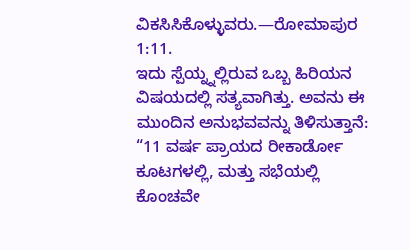ವಿಕಸಿಸಿಕೊಳ್ಳುವರು.—ರೋಮಾಪುರ 1:11.
ಇದು ಸ್ಪೆಯ್ನ್ನಲ್ಲಿರುವ ಒಬ್ಬ ಹಿರಿಯನ ವಿಷಯದಲ್ಲಿ ಸತ್ಯವಾಗಿತ್ತು. ಅವನು ಈ ಮುಂದಿನ ಅನುಭವವನ್ನು ತಿಳಿಸುತ್ತಾನೆ: “11 ವರ್ಷ ಪ್ರಾಯದ ರೀಕಾರ್ಡೋ ಕೂಟಗಳಲ್ಲಿ, ಮತ್ತು ಸಭೆಯಲ್ಲಿ ಕೊಂಚವೇ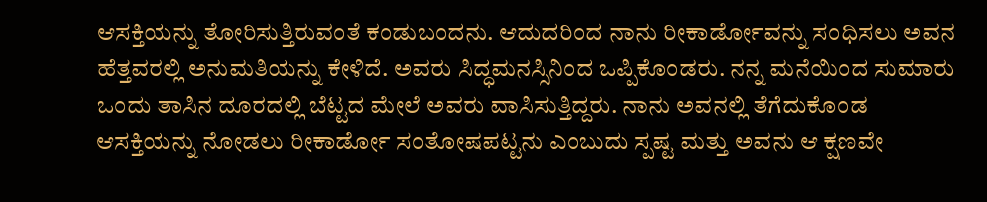ಆಸಕ್ತಿಯನ್ನು ತೋರಿಸುತ್ತಿರುವಂತೆ ಕಂಡುಬಂದನು. ಆದುದರಿಂದ ನಾನು ರೀಕಾರ್ಡೋವನ್ನು ಸಂಧಿಸಲು ಅವನ ಹೆತ್ತವರಲ್ಲಿ ಅನುಮತಿಯನ್ನು ಕೇಳಿದೆ. ಅವರು ಸಿದ್ಧಮನಸ್ಸಿನಿಂದ ಒಪ್ಪಿಕೊಂಡರು. ನನ್ನ ಮನೆಯಿಂದ ಸುಮಾರು ಒಂದು ತಾಸಿನ ದೂರದಲ್ಲಿ ಬೆಟ್ಟದ ಮೇಲೆ ಅವರು ವಾಸಿಸುತ್ತಿದ್ದರು. ನಾನು ಅವನಲ್ಲಿ ತೆಗೆದುಕೊಂಡ ಆಸಕ್ತಿಯನ್ನು ನೋಡಲು ರೀಕಾರ್ಡೋ ಸಂತೋಷಪಟ್ಟನು ಎಂಬುದು ಸ್ಪಷ್ಟ ಮತ್ತು ಅವನು ಆ ಕ್ಷಣವೇ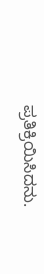ಪ್ರತಿಕ್ರಿಯಿಸಿದನು.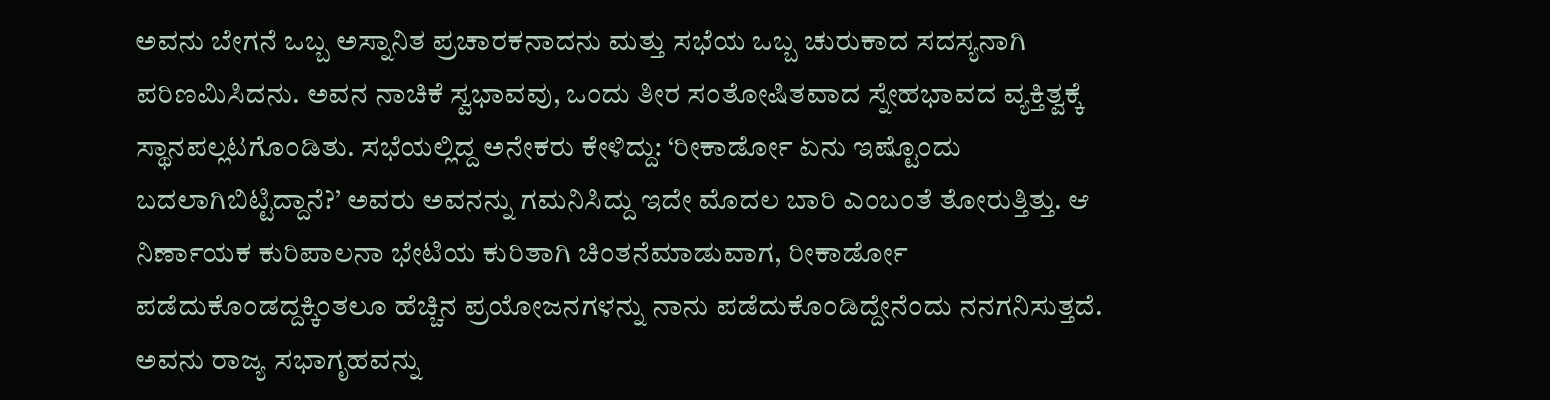ಅವನು ಬೇಗನೆ ಒಬ್ಬ ಅಸ್ನಾನಿತ ಪ್ರಚಾರಕನಾದನು ಮತ್ತು ಸಭೆಯ ಒಬ್ಬ ಚುರುಕಾದ ಸದಸ್ಯನಾಗಿ ಪರಿಣಮಿಸಿದನು. ಅವನ ನಾಚಿಕೆ ಸ್ವಭಾವವು, ಒಂದು ತೀರ ಸಂತೋಷಿತವಾದ ಸ್ನೇಹಭಾವದ ವ್ಯಕ್ತಿತ್ವಕ್ಕೆ ಸ್ಥಾನಪಲ್ಲಟಗೊಂಡಿತು. ಸಭೆಯಲ್ಲಿದ್ದ ಅನೇಕರು ಕೇಳಿದ್ದು: ‘ರೀಕಾರ್ಡೋ ಏನು ಇಷ್ಟೊಂದು ಬದಲಾಗಿಬಿಟ್ಟಿದ್ದಾನೆ?’ ಅವರು ಅವನನ್ನು ಗಮನಿಸಿದ್ದು ಇದೇ ಮೊದಲ ಬಾರಿ ಎಂಬಂತೆ ತೋರುತ್ತಿತ್ತು. ಆ ನಿರ್ಣಾಯಕ ಕುರಿಪಾಲನಾ ಭೇಟಿಯ ಕುರಿತಾಗಿ ಚಿಂತನೆಮಾಡುವಾಗ, ರೀಕಾರ್ಡೋ ಪಡೆದುಕೊಂಡದ್ದಕ್ಕಿಂತಲೂ ಹೆಚ್ಚಿನ ಪ್ರಯೋಜನಗಳನ್ನು ನಾನು ಪಡೆದುಕೊಂಡಿದ್ದೇನೆಂದು ನನಗನಿಸುತ್ತದೆ. ಅವನು ರಾಜ್ಯ ಸಭಾಗೃಹವನ್ನು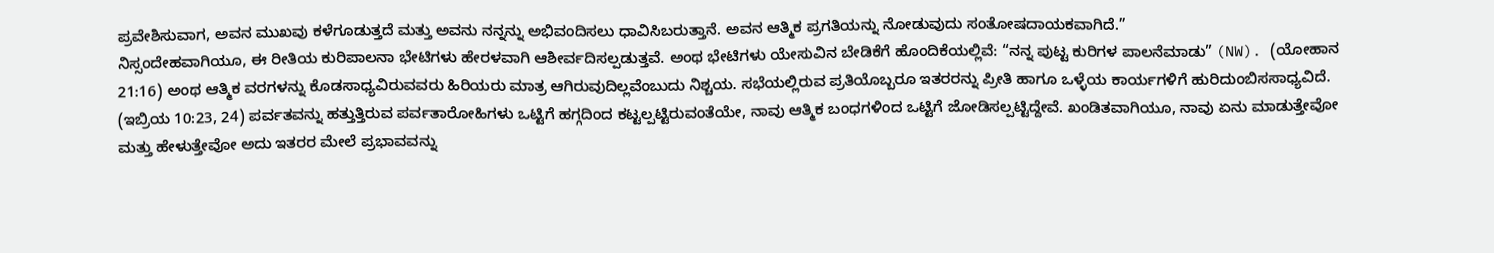ಪ್ರವೇಶಿಸುವಾಗ, ಅವನ ಮುಖವು ಕಳೆಗೂಡುತ್ತದೆ ಮತ್ತು ಅವನು ನನ್ನನ್ನು ಅಭಿವಂದಿಸಲು ಧಾವಿಸಿಬರುತ್ತಾನೆ. ಅವನ ಆತ್ಮಿಕ ಪ್ರಗತಿಯನ್ನು ನೋಡುವುದು ಸಂತೋಷದಾಯಕವಾಗಿದೆ.”
ನಿಸ್ಸಂದೇಹವಾಗಿಯೂ, ಈ ರೀತಿಯ ಕುರಿಪಾಲನಾ ಭೇಟಿಗಳು ಹೇರಳವಾಗಿ ಆಶೀರ್ವದಿಸಲ್ಪಡುತ್ತವೆ. ಅಂಥ ಭೇಟಿಗಳು ಯೇಸುವಿನ ಬೇಡಿಕೆಗೆ ಹೊಂದಿಕೆಯಲ್ಲಿವೆ: “ನನ್ನ ಪುಟ್ಟ ಕುರಿಗಳ ಪಾಲನೆಮಾಡು” (NW). (ಯೋಹಾನ 21:16) ಅಂಥ ಆತ್ಮಿಕ ವರಗಳನ್ನು ಕೊಡಸಾಧ್ಯವಿರುವವರು ಹಿರಿಯರು ಮಾತ್ರ ಆಗಿರುವುದಿಲ್ಲವೆಂಬುದು ನಿಶ್ಚಯ. ಸಭೆಯಲ್ಲಿರುವ ಪ್ರತಿಯೊಬ್ಬರೂ ಇತರರನ್ನು ಪ್ರೀತಿ ಹಾಗೂ ಒಳ್ಳೆಯ ಕಾರ್ಯಗಳಿಗೆ ಹುರಿದುಂಬಿಸಸಾಧ್ಯವಿದೆ. (ಇಬ್ರಿಯ 10:23, 24) ಪರ್ವತವನ್ನು ಹತ್ತುತ್ತಿರುವ ಪರ್ವತಾರೋಹಿಗಳು ಒಟ್ಟಿಗೆ ಹಗ್ಗದಿಂದ ಕಟ್ಟಲ್ಪಟ್ಟಿರುವಂತೆಯೇ, ನಾವು ಆತ್ಮಿಕ ಬಂಧಗಳಿಂದ ಒಟ್ಟಿಗೆ ಜೋಡಿಸಲ್ಪಟ್ಟಿದ್ದೇವೆ. ಖಂಡಿತವಾಗಿಯೂ, ನಾವು ಏನು ಮಾಡುತ್ತೇವೋ ಮತ್ತು ಹೇಳುತ್ತೇವೋ ಅದು ಇತರರ ಮೇಲೆ ಪ್ರಭಾವವನ್ನು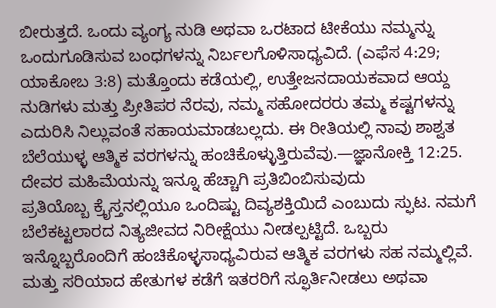ಬೀರುತ್ತದೆ. ಒಂದು ವ್ಯಂಗ್ಯ ನುಡಿ ಅಥವಾ ಒರಟಾದ ಟೀಕೆಯು ನಮ್ಮನ್ನು ಒಂದುಗೂಡಿಸುವ ಬಂಧಗಳನ್ನು ನಿರ್ಬಲಗೊಳಿಸಾಧ್ಯವಿದೆ. (ಎಫೆಸ 4:29; ಯಾಕೋಬ 3:8) ಮತ್ತೊಂದು ಕಡೆಯಲ್ಲಿ, ಉತ್ತೇಜನದಾಯಕವಾದ ಆಯ್ದ ನುಡಿಗಳು ಮತ್ತು ಪ್ರೀತಿಪರ ನೆರವು, ನಮ್ಮ ಸಹೋದರರು ತಮ್ಮ ಕಷ್ಟಗಳನ್ನು ಎದುರಿಸಿ ನಿಲ್ಲುವಂತೆ ಸಹಾಯಮಾಡಬಲ್ಲದು. ಈ ರೀತಿಯಲ್ಲಿ ನಾವು ಶಾಶ್ವತ ಬೆಲೆಯುಳ್ಳ ಆತ್ಮಿಕ ವರಗಳನ್ನು ಹಂಚಿಕೊಳ್ಳುತ್ತಿರುವೆವು.—ಜ್ಞಾನೋಕ್ತಿ 12:25.
ದೇವರ ಮಹಿಮೆಯನ್ನು ಇನ್ನೂ ಹೆಚ್ಚಾಗಿ ಪ್ರತಿಬಿಂಬಿಸುವುದು
ಪ್ರತಿಯೊಬ್ಬ ಕ್ರೈಸ್ತನಲ್ಲಿಯೂ ಒಂದಿಷ್ಟು ದಿವ್ಯಶಕ್ತಿಯಿದೆ ಎಂಬುದು ಸ್ಫುಟ. ನಮಗೆ ಬೆಲೆಕಟ್ಟಲಾರದ ನಿತ್ಯಜೀವದ ನಿರೀಕ್ಷೆಯು ನೀಡಲ್ಪಟ್ಟಿದೆ. ಒಬ್ಬರು ಇನ್ನೊಬ್ಬರೊಂದಿಗೆ ಹಂಚಿಕೊಳ್ಳಸಾಧ್ಯವಿರುವ ಆತ್ಮಿಕ ವರಗಳು ಸಹ ನಮ್ಮಲ್ಲಿವೆ. ಮತ್ತು ಸರಿಯಾದ ಹೇತುಗಳ ಕಡೆಗೆ ಇತರರಿಗೆ ಸ್ಫೂರ್ತಿನೀಡಲು ಅಥವಾ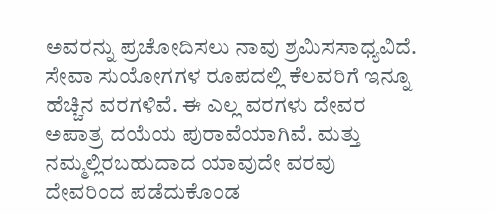ಅವರನ್ನು ಪ್ರಚೋದಿಸಲು ನಾವು ಶ್ರಮಿಸಸಾಧ್ಯವಿದೆ. ಸೇವಾ ಸುಯೋಗಗಳ ರೂಪದಲ್ಲಿ ಕೆಲವರಿಗೆ ಇನ್ನೂ ಹೆಚ್ಚಿನ ವರಗಳಿವೆ. ಈ ಎಲ್ಲ ವರಗಳು ದೇವರ ಅಪಾತ್ರ ದಯೆಯ ಪುರಾವೆಯಾಗಿವೆ. ಮತ್ತು ನಮ್ಮಲ್ಲಿರಬಹುದಾದ ಯಾವುದೇ ವರವು ದೇವರಿಂದ ಪಡೆದುಕೊಂಡ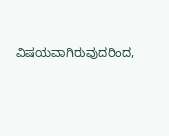ವಿಷಯವಾಗಿರುವುದರಿಂದ,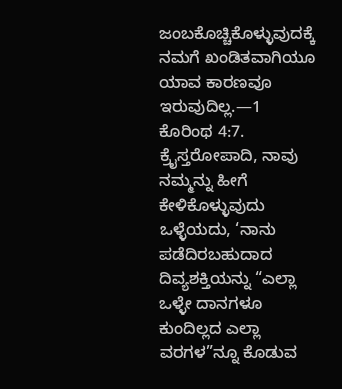ಜಂಬಕೊಚ್ಚಿಕೊಳ್ಳುವುದಕ್ಕೆ ನಮಗೆ ಖಂಡಿತವಾಗಿಯೂ ಯಾವ ಕಾರಣವೂ ಇರುವುದಿಲ್ಲ.—1 ಕೊರಿಂಥ 4:7.
ಕ್ರೈಸ್ತರೋಪಾದಿ, ನಾವು ನಮ್ಮನ್ನು ಹೀಗೆ ಕೇಳಿಕೊಳ್ಳುವುದು ಒಳ್ಳೆಯದು, ‘ನಾನು ಪಡೆದಿರಬಹುದಾದ ದಿವ್ಯಶಕ್ತಿಯನ್ನು “ಎಲ್ಲಾ ಒಳ್ಳೇ ದಾನಗಳೂ ಕುಂದಿಲ್ಲದ ಎಲ್ಲಾ ವರಗಳ”ನ್ನೂ ಕೊಡುವ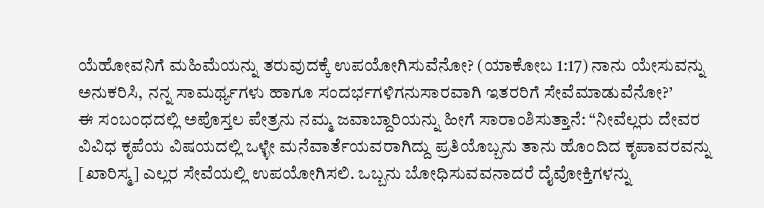ಯೆಹೋವನಿಗೆ ಮಹಿಮೆಯನ್ನು ತರುವುದಕ್ಕೆ ಉಪಯೋಗಿಸುವೆನೋ? (ಯಾಕೋಬ 1:17) ನಾನು ಯೇಸುವನ್ನು ಅನುಕರಿಸಿ, ನನ್ನ ಸಾಮರ್ಥ್ಯಗಳು ಹಾಗೂ ಸಂದರ್ಭಗಳಿಗನುಸಾರವಾಗಿ ಇತರರಿಗೆ ಸೇವೆಮಾಡುವೆನೋ?’
ಈ ಸಂಬಂಧದಲ್ಲಿ ಅಪೊಸ್ತಲ ಪೇತ್ರನು ನಮ್ಮ ಜವಾಬ್ದಾರಿಯನ್ನು ಹೀಗೆ ಸಾರಾಂಶಿಸುತ್ತಾನೆ: “ನೀವೆಲ್ಲರು ದೇವರ ವಿವಿಧ ಕೃಪೆಯ ವಿಷಯದಲ್ಲಿ ಒಳ್ಳೇ ಮನೆವಾರ್ತೆಯವರಾಗಿದ್ದು ಪ್ರತಿಯೊಬ್ಬನು ತಾನು ಹೊಂದಿದ ಕೃಪಾವರವನ್ನು [ಖಾರಿಸ್ಮ] ಎಲ್ಲರ ಸೇವೆಯಲ್ಲಿ ಉಪಯೋಗಿಸಲಿ. ಒಬ್ಬನು ಬೋಧಿಸುವವನಾದರೆ ದೈವೋಕ್ತಿಗಳನ್ನು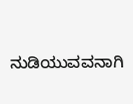ನುಡಿಯುವವನಾಗಿ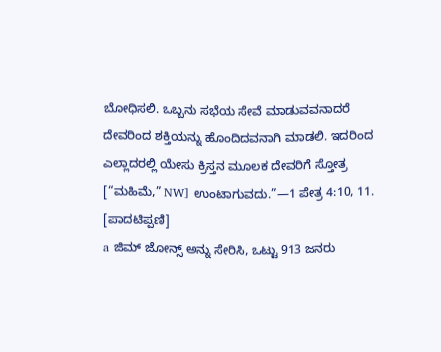ಬೋಧಿಸಲಿ. ಒಬ್ಬನು ಸಭೆಯ ಸೇವೆ ಮಾಡುವವನಾದರೆ ದೇವರಿಂದ ಶಕ್ತಿಯನ್ನು ಹೊಂದಿದವನಾಗಿ ಮಾಡಲಿ. ಇದರಿಂದ ಎಲ್ಲಾದರಲ್ಲಿ ಯೇಸು ಕ್ರಿಸ್ತನ ಮೂಲಕ ದೇವರಿಗೆ ಸ್ತೋತ್ರ [“ಮಹಿಮೆ,” NW] ಉಂಟಾಗುವದು.”—1 ಪೇತ್ರ 4:10, 11.
[ಪಾದಟಿಪ್ಪಣಿ]
a ಜಿಮ್ ಜೋನ್ಸ್ ಅನ್ನು ಸೇರಿಸಿ, ಒಟ್ಟು 913 ಜನರು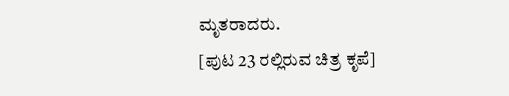ಮೃತರಾದರು.
[ಪುಟ 23 ರಲ್ಲಿರುವ ಚಿತ್ರ ಕೃಪೆ]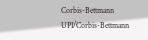Corbis-Bettmann
UPI/Corbis-Bettmann